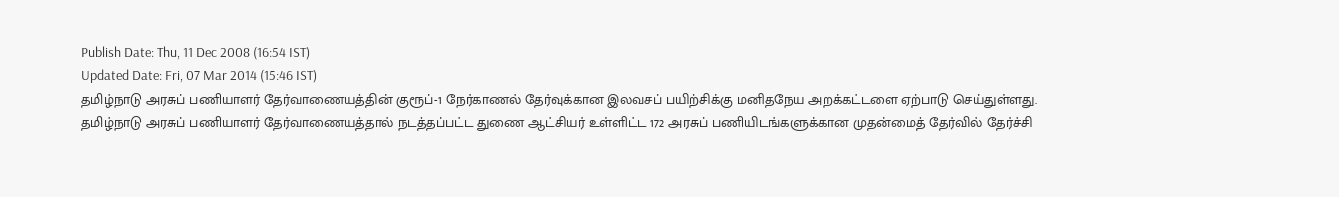Publish Date: Thu, 11 Dec 2008 (16:54 IST)
Updated Date: Fri, 07 Mar 2014 (15:46 IST)
தமிழ்நாடு அரசுப் பணியாளர் தேர்வாணையத்தின் குரூப்-1 நேர்காணல் தேர்வுக்கான இலவசப் பயிற்சிக்கு மனிதநேய அறக்கட்டளை ஏற்பாடு செய்துள்ளது.
தமிழ்நாடு அரசுப் பணியாளர் தேர்வாணையத்தால் நடத்தப்பட்ட துணை ஆட்சியர் உள்ளிட்ட 172 அரசுப் பணியிடங்களுக்கான முதன்மைத் தேர்வில் தேர்ச்சி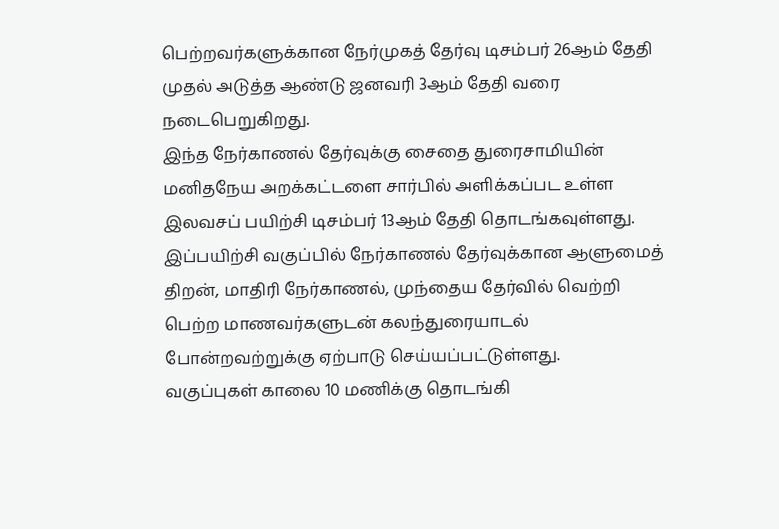பெற்றவர்களுக்கான நேர்முகத் தேர்வு டிசம்பர் 26ஆம் தேதி முதல் அடுத்த ஆண்டு ஜனவரி 3ஆம் தேதி வரை நடைபெறுகிறது.
இந்த நேர்காணல் தேர்வுக்கு சைதை துரைசாமியின் மனிதநேய அறக்கட்டளை சார்பில் அளிக்கப்பட உள்ள இலவசப் பயிற்சி டிசம்பர் 13ஆம் தேதி தொடங்கவுள்ளது.
இப்பயிற்சி வகுப்பில் நேர்காணல் தேர்வுக்கான ஆளுமைத் திறன், மாதிரி நேர்காணல், முந்தைய தேர்வில் வெற்றி பெற்ற மாணவர்களுடன் கலந்துரையாடல் போன்றவற்றுக்கு ஏற்பாடு செய்யப்பட்டுள்ளது.
வகுப்புகள் காலை 10 மணிக்கு தொடங்கி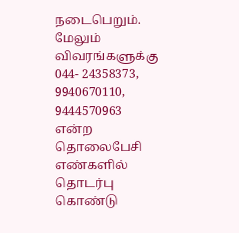நடைபெறும். மேலும் விவரங்களுக்கு 044- 24358373, 9940670110, 9444570963 என்ற தொலைபேசி எண்களில் தொடர்பு கொண்டு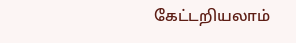கேட்டறியலாம்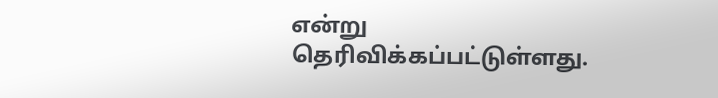என்று தெரிவிக்கப்பட்டுள்ளது.